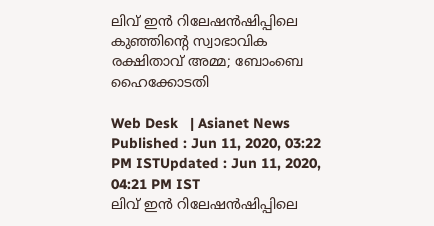ലിവ് ഇന്‍ റിലേഷന്‍ഷിപ്പിലെ കുഞ്ഞിന്‍റെ സ്വാഭാവിക രക്ഷിതാവ് അമ്മ; ബോംബെ ഹൈക്കോടതി

Web Desk   | Asianet News
Published : Jun 11, 2020, 03:22 PM ISTUpdated : Jun 11, 2020, 04:21 PM IST
ലിവ് ഇന്‍ റിലേഷന്‍ഷിപ്പിലെ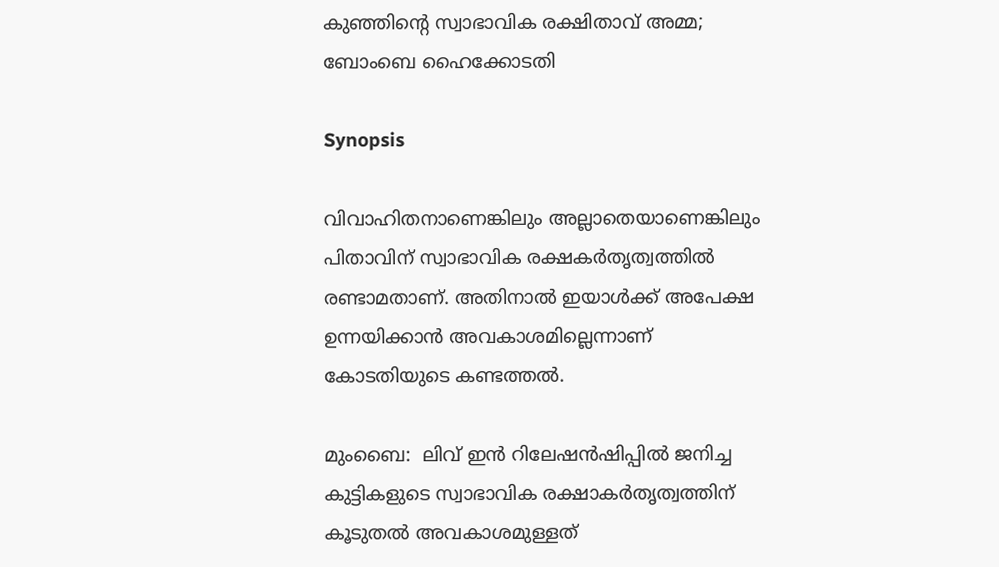കുഞ്ഞിന്‍റെ സ്വാഭാവിക രക്ഷിതാവ് അമ്മ; ബോംബെ ഹൈക്കോടതി

Synopsis

വിവാഹിതനാണെങ്കിലും അല്ലാതെയാണെങ്കിലും പിതാവിന് സ്വാഭാവിക രക്ഷകര്‍തൃത്വത്തില്‍ രണ്ടാമതാണ്. അതിനാൽ ഇയാൾക്ക് അപേക്ഷ ഉന്നയിക്കാൻ അവകാശമില്ലെന്നാണ് കോടതിയുടെ കണ്ടത്തൽ.

മുംബൈ:  ലിവ് ഇൻ റിലേഷൻഷിപ്പിൽ ജനിച്ച കുട്ടികളുടെ സ്വാഭാവിക രക്ഷാകർതൃത്വത്തിന് കൂടുതൽ അവകാശമുള്ളത്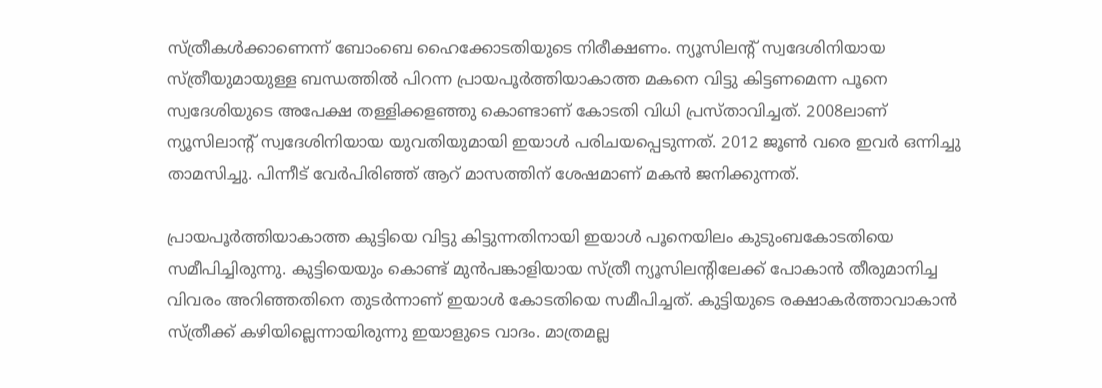സ്ത്രീകൾക്കാണെന്ന് ബോംബെ ഹൈക്കോടതിയുടെ നിരീക്ഷണം. ന്യൂസിലന്റ് സ്വദേശിനിയായ സ്ത്രീയുമായുള്ള ബന്ധത്തിൽ പിറന്ന പ്രായപൂർത്തിയാകാത്ത മകനെ വിട്ടു കിട്ടണമെന്ന പൂനെ സ്വദേശിയുടെ അപേക്ഷ തള്ളിക്കളഞ്ഞു കൊണ്ടാണ് കോടതി വിധി പ്രസ്താവിച്ചത്. 2008ലാണ് ന്യൂസിലാന്റ് സ്വദേശിനിയായ യുവതിയുമായി ഇയാൾ പരിചയപ്പെടുന്നത്. 2012 ജൂൺ വരെ ഇവർ ഒന്നിച്ചു താമസിച്ചു. പിന്നീട് വേർപിരിഞ്ഞ് ആറ് മാസത്തിന് ശേഷമാണ് മകൻ ജനിക്കുന്നത്.

പ്രായപൂർത്തിയാകാത്ത കുട്ടിയെ വിട്ടു കിട്ടുന്നതിനായി ഇയാൾ പൂനെയിലം കുടുംബകോടതിയെ സമീപിച്ചിരുന്നു. കുട്ടിയെയും കൊണ്ട് മുൻപങ്കാളിയായ സ്ത്രീ ന്യൂസിലന്റിലേക്ക് പോകാൻ തീരുമാനിച്ച വിവരം അറിഞ്ഞതിനെ തുടർന്നാണ് ഇയാൾ കോടതിയെ സമീപിച്ചത്. കുട്ടിയുടെ രക്ഷാകർത്താവാകാൻ  സ്ത്രീക്ക് കഴിയില്ലെന്നായിരുന്നു ഇയാളുടെ വാദം. മാത്രമല്ല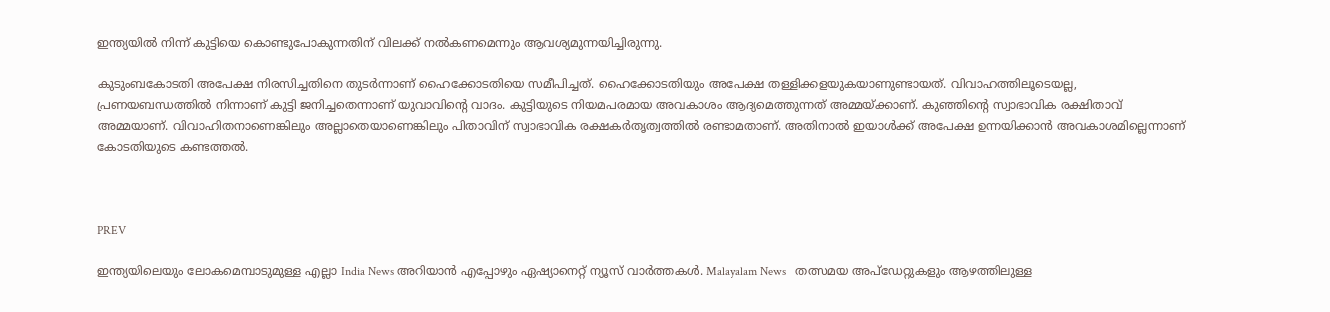ഇന്ത്യയിൽ നിന്ന് കുട്ടിയെ കൊണ്ടുപോകുന്നതിന് വിലക്ക് നൽകണമെന്നും ആവശ്യമുന്നയിച്ചിരുന്നു.

കുടുംബകോടതി അപേക്ഷ നിരസിച്ചതിനെ തുടർന്നാണ് ഹൈക്കോടതിയെ സമീപിച്ചത്. ഹൈക്കോടതിയും അപേക്ഷ തള്ളിക്കളയുകയാണുണ്ടായത്. വിവാഹത്തിലൂടെയല്ല, പ്രണയബന്ധത്തിൽ നിന്നാണ് കുട്ടി ജനിച്ചതെന്നാണ് യുവാവിന്റെ വാദം. കുട്ടിയുടെ നിയമപരമായ അവകാശം ആദ്യമെത്തുന്നത് അമ്മയ്ക്കാണ്. കുഞ്ഞിന്‍റെ സ്വാഭാവിക രക്ഷിതാവ് അമ്മയാണ്. വിവാഹിതനാണെങ്കിലും അല്ലാതെയാണെങ്കിലും പിതാവിന് സ്വാഭാവിക രക്ഷകര്‍തൃത്വത്തില്‍ രണ്ടാമതാണ്. അതിനാൽ ഇയാൾക്ക് അപേക്ഷ ഉന്നയിക്കാൻ അവകാശമില്ലെന്നാണ് കോടതിയുടെ കണ്ടത്തൽ.



PREV

ഇന്ത്യയിലെയും ലോകമെമ്പാടുമുള്ള എല്ലാ India News അറിയാൻ എപ്പോഴും ഏഷ്യാനെറ്റ് ന്യൂസ് വാർത്തകൾ. Malayalam News   തത്സമയ അപ്‌ഡേറ്റുകളും ആഴത്തിലുള്ള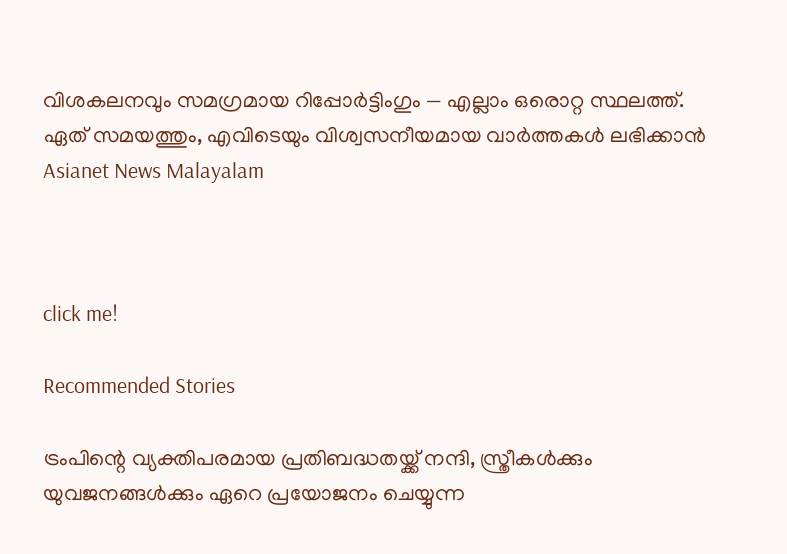വിശകലനവും സമഗ്രമായ റിപ്പോർട്ടിംഗും — എല്ലാം ഒരൊറ്റ സ്ഥലത്ത്. ഏത് സമയത്തും, എവിടെയും വിശ്വസനീയമായ വാർത്തകൾ ലഭിക്കാൻ Asianet News Malayalam



click me!

Recommended Stories

ട്രംപിന്റെ വ്യക്തിപരമായ പ്രതിബദ്ധതയ്ക്ക് നന്ദി, സ്ത്രീകൾക്കും യുവജനങ്ങൾക്കും ഏറെ പ്രയോജനം ചെയ്യുന്ന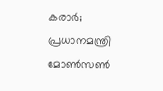കരാർ; പ്രധാനമന്ത്രി
മോൺസൺ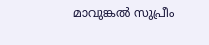മാവുങ്കൽ സുപ്രീം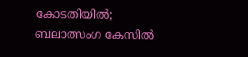കോടതിയിൽ; ബലാത്സംഗ കേസിൽ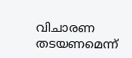വിചാരണ തടയണമെന്ന്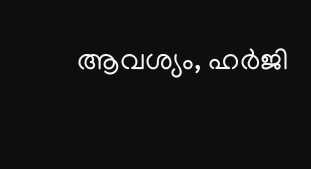ആവശ്യം, ഹർജി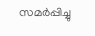സമർപ്പിച്ചു